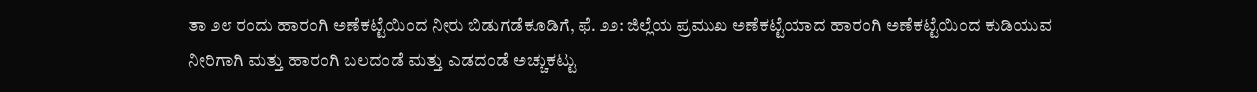ತಾ ೨೮ ರಂದು ಹಾರಂಗಿ ಅಣೆಕಟ್ಟೆಯಿಂದ ನೀರು ಬಿಡುಗಡೆಕೂಡಿಗೆ, ಫೆ. ೨೨: ಜಿಲ್ಲೆಯ ಪ್ರಮುಖ ಅಣೆಕಟ್ಟೆಯಾದ ಹಾರಂಗಿ ಅಣೆಕಟ್ಟೆಯಿಂದ ಕುಡಿಯುವ ನೀರಿಗಾಗಿ ಮತ್ತು ಹಾರಂಗಿ ಬಲದಂಡೆ ಮತ್ತು ಎಡದಂಡೆ ಅಚ್ಚುಕಟ್ಟು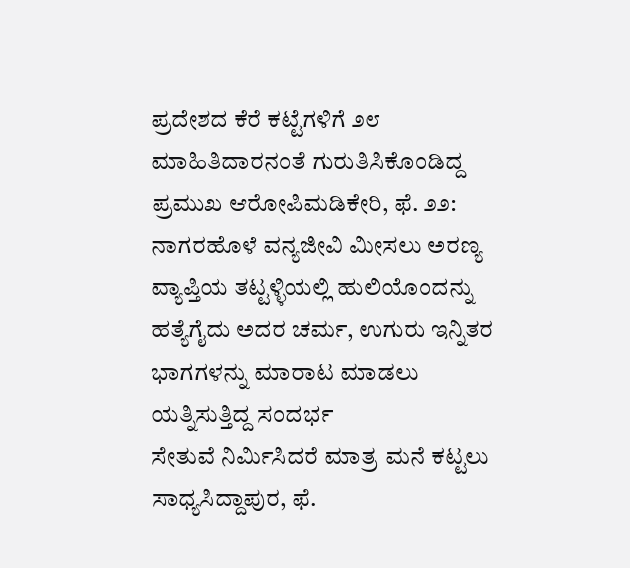ಪ್ರದೇಶದ ಕೆರೆ ಕಟ್ಟೆಗಳಿಗೆ ೨೮
ಮಾಹಿತಿದಾರನಂತೆ ಗುರುತಿಸಿಕೊಂಡಿದ್ದ ಪ್ರಮುಖ ಆರೋಪಿಮಡಿಕೇರಿ, ಫೆ. ೨೨: ನಾಗರಹೊಳೆ ವನ್ಯಜೀವಿ ಮೀಸಲು ಅರಣ್ಯ ವ್ಯಾಪ್ತಿಯ ತಟ್ಟಳ್ಳಿಯಲ್ಲಿ ಹುಲಿಯೊಂದನ್ನು ಹತ್ಯೆಗೈದು ಅದರ ಚರ್ಮ, ಉಗುರು ಇನ್ನಿತರ ಭಾಗಗಳನ್ನು ಮಾರಾಟ ಮಾಡಲು ಯತ್ನಿಸುತ್ತಿದ್ದ ಸಂದರ್ಭ
ಸೇತುವೆ ನಿರ್ಮಿಸಿದರೆ ಮಾತ್ರ ಮನೆ ಕಟ್ಟಲು ಸಾಧ್ಯಸಿದ್ದಾಪುರ, ಫೆ.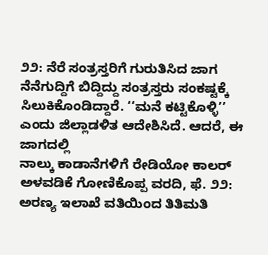೨೨: ನೆರೆ ಸಂತ್ರಸ್ತರಿಗೆ ಗುರುತಿಸಿದ ಜಾಗ ನೆನೆಗುದ್ದಿಗೆ ಬಿದ್ದಿದ್ದು ಸಂತ್ರಸ್ತರು ಸಂಕಷ್ಟಕ್ಕೆ ಸಿಲುಕಿಕೊಂಡಿದ್ದಾರೆ. ‘‘ಮನೆ ಕಟ್ಟಿಕೊಳ್ಳಿ’’ ಎಂದು ಜಿಲ್ಲಾಡಳಿತ ಆದೇಶಿಸಿದೆ. ಆದರೆ, ಈ ಜಾಗದಲ್ಲಿ
ನಾಲ್ಕು ಕಾಡಾನೆಗಳಿಗೆ ರೇಡಿಯೋ ಕಾಲರ್ ಅಳವಡಿಕೆ ಗೋಣಿಕೊಪ್ಪ ವರದಿ, ಫೆ. ೨೨: ಅರಣ್ಯ ಇಲಾಖೆ ವತಿಯಿಂದ ತಿತಿಮತಿ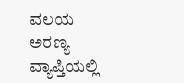ವಲಯ ಅರಣ್ಯ ವ್ಯಾಪ್ತಿಯಲ್ಲಿ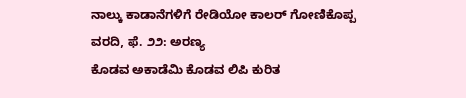ನಾಲ್ಕು ಕಾಡಾನೆಗಳಿಗೆ ರೇಡಿಯೋ ಕಾಲರ್ ಗೋಣಿಕೊಪ್ಪ ವರದಿ, ಫೆ. ೨೨: ಅರಣ್ಯ
ಕೊಡವ ಅಕಾಡೆಮಿ ಕೊಡವ ಲಿಪಿ ಕುರಿತ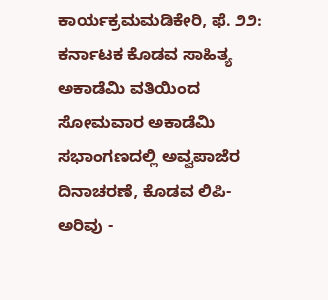ಕಾರ್ಯಕ್ರಮಮಡಿಕೇರಿ, ಫೆ. ೨೨: ಕರ್ನಾಟಕ ಕೊಡವ ಸಾಹಿತ್ಯ ಅಕಾಡೆಮಿ ವತಿಯಿಂದ ಸೋಮವಾರ ಅಕಾಡೆಮಿ ಸಭಾಂಗಣದಲ್ಲಿ ಅವ್ವಪಾಜೆರ ದಿನಾಚರಣೆ, ಕೊಡವ ಲಿಪಿ- ಅರಿವು -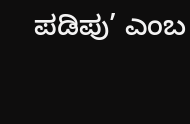ಪಡಿಪು’ ಎಂಬ